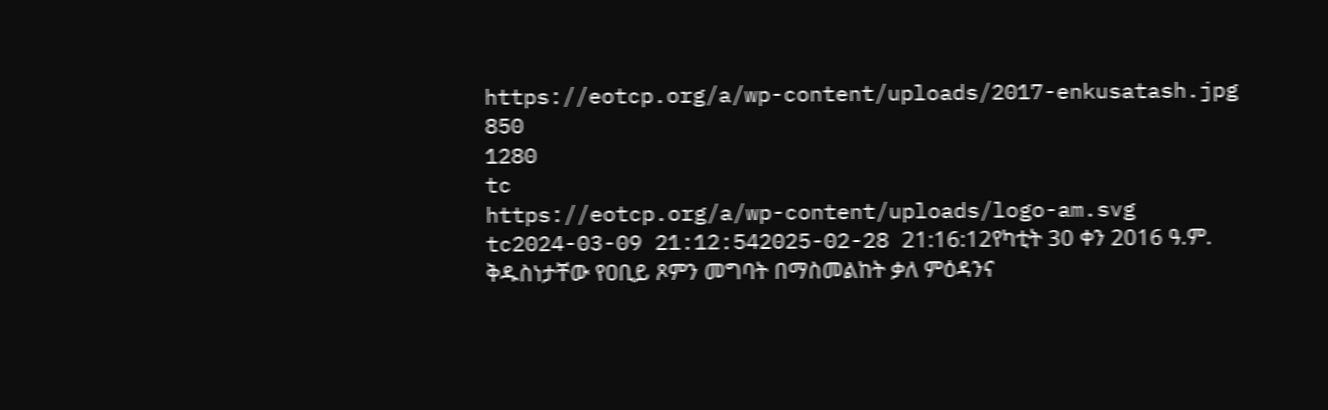https://eotcp.org/a/wp-content/uploads/2017-enkusatash.jpg
850
1280
tc
https://eotcp.org/a/wp-content/uploads/logo-am.svg
tc2024-03-09 21:12:542025-02-28 21:16:12የካቲት 30 ቀን 2016 ዓ.ም. ቅዱስነታቸው የዐቢይ ጾምን መግባት በማስመልከት ቃለ ምዕዳንና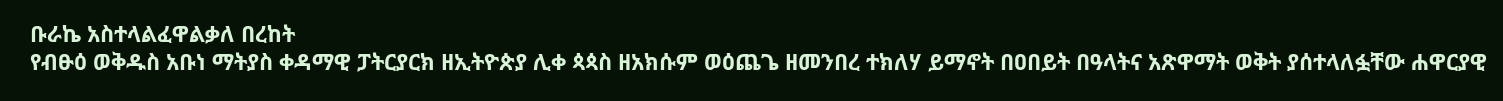ቡራኬ አስተላልፈዋልቃለ በረከት
የብፁዕ ወቅዱስ አቡነ ማትያስ ቀዳማዊ ፓትርያርክ ዘኢትዮጵያ ሊቀ ጳጳስ ዘአክሱም ወዕጨጌ ዘመንበረ ተክለሃ ይማኖት በዐበይት በዓላትና አጽዋማት ወቅት ያሰተላለፏቸው ሐዋርያዊ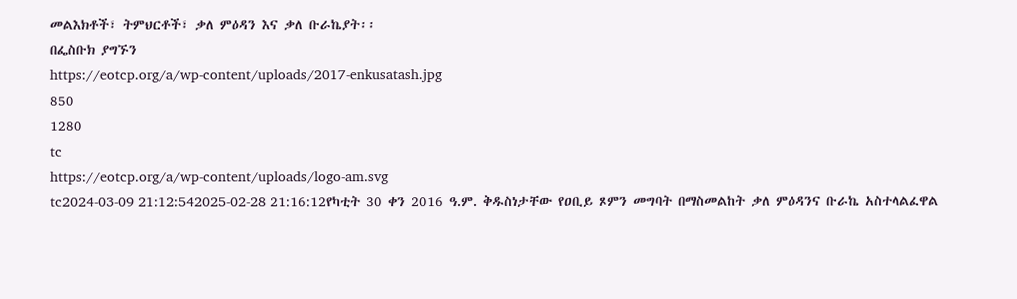መልእክቶች፣ ትምህርቶች፣ ቃለ ምዕዳን እና ቃለ ቡራኬያት፡፡
በፌስቡክ ያግኙን
https://eotcp.org/a/wp-content/uploads/2017-enkusatash.jpg
850
1280
tc
https://eotcp.org/a/wp-content/uploads/logo-am.svg
tc2024-03-09 21:12:542025-02-28 21:16:12የካቲት 30 ቀን 2016 ዓ.ም. ቅዱስነታቸው የዐቢይ ጾምን መግባት በማስመልከት ቃለ ምዕዳንና ቡራኬ አስተላልፈዋል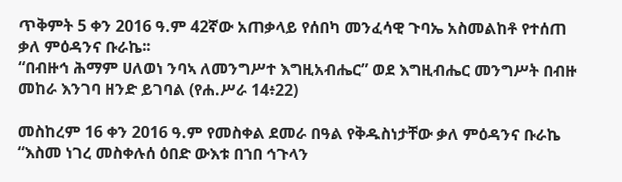ጥቅምት 5 ቀን 2016 ዓ.ም 42ኛው አጠቃላይ የሰበካ መንፈሳዊ ጉባኤ አስመልከቶ የተሰጠ ቃለ ምዕዳንና ቡራኬ፡፡
“በብዙኅ ሕማም ሀለወነ ንባኣ ለመንግሥተ እግዚአብሔር” ወደ እግዚብሔር መንግሥት በብዙ መከራ እንገባ ዘንድ ይገባል (የሐ.ሥራ 14፥22)

መስከረም 16 ቀን 2016 ዓ.ም የመስቀል ደመራ በዓል የቅዱስነታቸው ቃለ ምዕዳንና ቡራኬ
“እስመ ነገረ መስቀሉሰ ዕበድ ውእቱ በኀበ ኅጉላን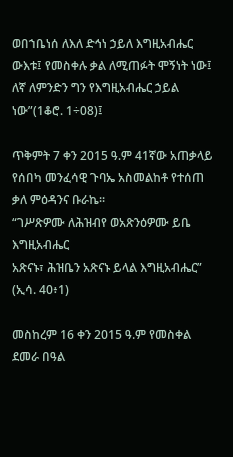ወበኀቤነሰ ለእለ ድኅነ ኃይለ እግዚአብሔር ውእቱ፤ የመስቀሉ ቃል ለሚጠፉት ሞኝነት ነው፤ ለኛ ለምንድን ግን የእግዚአብሔር ኃይል ነው”(1ቆሮ. 1÷08)፤

ጥቅምት 7 ቀን 2015 ዓ.ም 41ኛው አጠቃላይ የሰበካ መንፈሳዊ ጉባኤ አስመልከቶ የተሰጠ ቃለ ምዕዳንና ቡራኬ፡፡
“ገሥጽዎሙ ለሕዝብየ ወአጽንዕዎሙ ይቤ እግዚአብሔር
አጽናኑ፣ ሕዝቤን አጽናኑ ይላል እግዚአብሔር”
(ኢሳ. 40፥1)

መስከረም 16 ቀን 2015 ዓ.ም የመስቀል ደመራ በዓል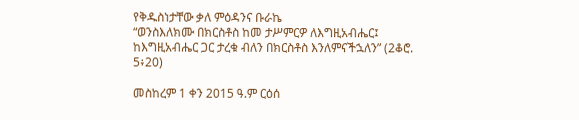የቅዱስነታቸው ቃለ ምዕዳንና ቡራኬ
“ወንስእለክሙ በክርስቶስ ከመ ታሥምርዎ ለእግዚአብሔር፤
ከእግዚአብሔር ጋር ታረቁ ብለን በክርስቶስ እንለምናችኋለን” (2ቆሮ. 5፥20)

መስከረም 1 ቀን 2015 ዓ.ም ርዕሰ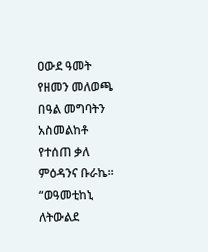ዐውደ ዓመት የዘመን መለወጫ በዓል መግባትን አስመልከቶ የተሰጠ ቃለ ምዕዳንና ቡራኬ፡፡
“ወዓመቲከኒ ለትውልደ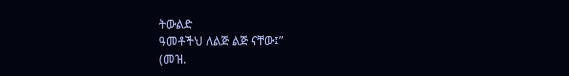ትውልድ
ዓመቶችህ ለልጅ ልጅ ናቸው፤”
(መዝ.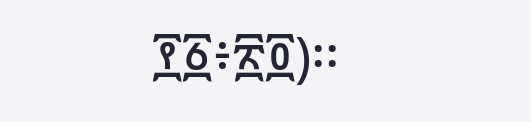፻፩፥፳፬)፡፡